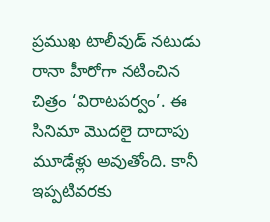ప్రముఖ టాలీవుడ్ నటుడు రానా హీరోగా నటించిన చిత్రం ‘విరాటపర్వం’. ఈ సినిమా మొదలై దాదాపు మూడేళ్లు అవుతోంది. కానీ ఇప్పటివరకు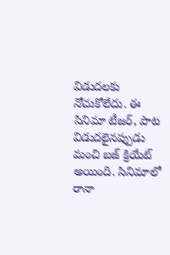విడుదలకు నోచుకోలేదు. ఈ సినిమా టీజర్, పాట విడుదలైనప్పుడు మంచి బజ్ క్రియేట్ అయింది. సినిమాలో రానా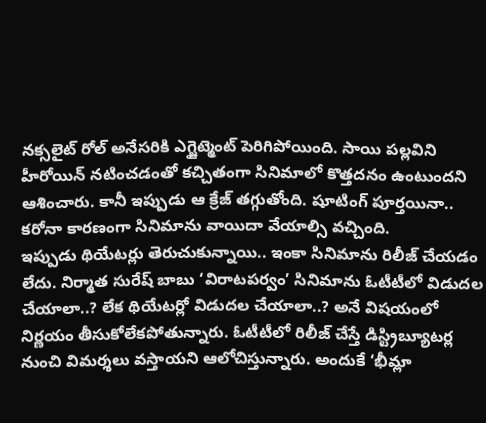నక్సలైట్ రోల్ అనేసరికి ఎగ్జైట్మెంట్ పెరిగిపోయింది. సాయి పల్లవిని హీరోయిన్ నటించడంతో కచ్చితంగా సినిమాలో కొత్తదనం ఉంటుందని ఆశించారు. కానీ ఇప్పుడు ఆ క్రేజ్ తగ్గుతోంది. షూటింగ్ పూర్తయినా.. కరోనా కారణంగా సినిమాను వాయిదా వేయాల్సి వచ్చింది.
ఇప్పుడు థియేటర్లు తెరుచుకున్నాయి.. ఇంకా సినిమాను రిలీజ్ చేయడం లేదు. నిర్మాత సురేష్ బాబు ‘విరాటపర్వం’ సినిమాను ఓటీటీలో విడుదల చేయాలా..? లేక థియేటర్లో విడుదల చేయాలా..? అనే విషయంలో నిర్ణయం తీసుకోలేకపోతున్నారు. ఓటీటీలో రిలీజ్ చేస్తే డిస్ట్రిబ్యూటర్ల నుంచి విమర్శలు వస్తాయని ఆలోచిస్తున్నారు. అందుకే ‘భీమ్లా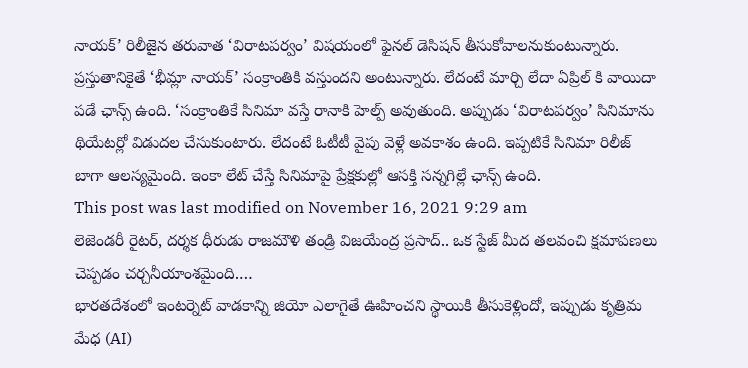నాయక్’ రిలీజైన తరువాత ‘విరాటపర్వం’ విషయంలో ఫైనల్ డెసిషన్ తీసుకోవాలనుకుంటున్నారు.
ప్రస్తుతానికైతే ‘భీమ్లా నాయక్’ సంక్రాంతికి వస్తుందని అంటున్నారు. లేదంటే మార్చి లేదా ఏప్రిల్ కి వాయిదా పడే ఛాన్స్ ఉంది. ‘సంక్రాంతికే సినిమా వస్తే రానాకి హెల్ప్ అవుతుంది. అప్పుడు ‘విరాటపర్వం’ సినిమాను థియేటర్లో విడుదల చేసుకుంటారు. లేదంటే ఓటీటీ వైపు వెళ్లే అవకాశం ఉంది. ఇప్పటికే సినిమా రిలీజ్ బాగా ఆలస్యమైంది. ఇంకా లేట్ చేస్తే సినిమాపై ప్రేక్షకుల్లో ఆసక్తి సన్నగిల్లే ఛాన్స్ ఉంది.
This post was last modified on November 16, 2021 9:29 am
లెజెండరీ రైటర్, దర్శక ధీరుడు రాజమౌళి తండ్రి విజయేంద్ర ప్రసాద్.. ఒక స్టేజ్ మీద తలవంచి క్షమాపణలు చెప్పడం చర్చనీయాంశమైంది.…
భారతదేశంలో ఇంటర్నెట్ వాడకాన్ని జియో ఎలాగైతే ఊహించని స్థాయికి తీసుకెళ్లిందో, ఇప్పుడు కృత్రిమ మేధ (AI)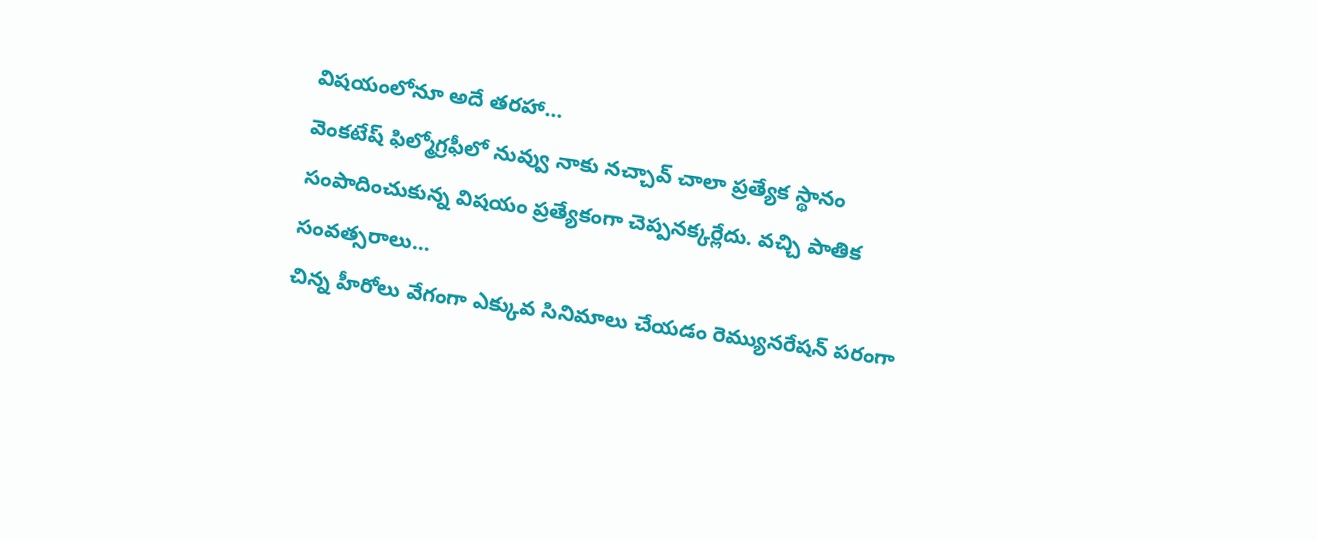విషయంలోనూ అదే తరహా…
వెంకటేష్ ఫిల్మోగ్రఫీలో నువ్వు నాకు నచ్చావ్ చాలా ప్రత్యేక స్థానం సంపాదించుకున్న విషయం ప్రత్యేకంగా చెప్పనక్కర్లేదు. వచ్చి పాతిక సంవత్సరాలు…
చిన్న హీరోలు వేగంగా ఎక్కువ సినిమాలు చేయడం రెమ్యునరేషన్ పరంగా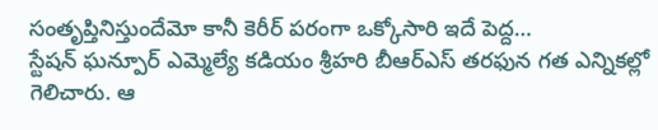సంతృప్తినిస్తుందేమో కానీ కెరీర్ పరంగా ఒక్కోసారి ఇదే పెద్ద…
స్టేషన్ ఘన్పూర్ ఎమ్మెల్యే కడియం శ్రీహరి బీఆర్ఎస్ తరఫున గత ఎన్నికల్లో గెలిచారు. ఆ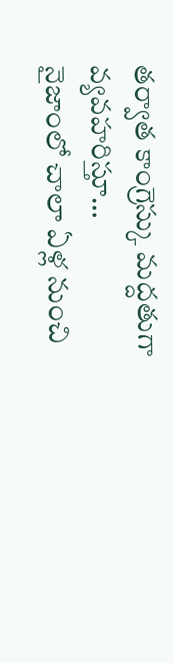తర్వాత కాంగ్రెస్కు మద్దతుగా వ్యవహరిస్తూ…
నైజాంలో చాలా ఏళ్ల నుంచి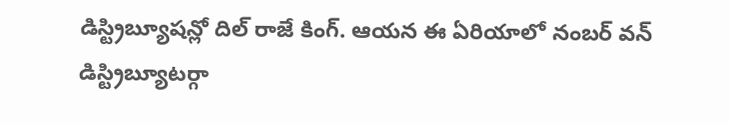డిస్ట్రిబ్యూషన్లో దిల్ రాజే కింగ్. ఆయన ఈ ఏరియాలో నంబర్ వన్ డిస్ట్రిబ్యూటర్గా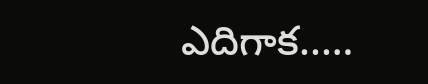ఎదిగాక..…